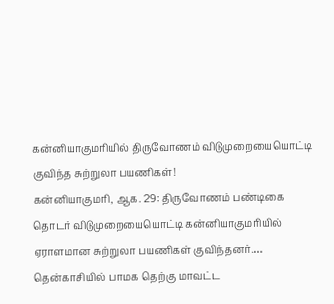கன்னியாகுமரியில் திருவோணம் விடுமுறையையொட்டி குவிந்த சுற்றுலா பயணிகள்!
கன்னியாகுமரி, ஆக. 29: திருவோணம் பண்டிகை தொடர் விடுமுறையையொட்டி கன்னியாகுமரியில் ஏராளமான சுற்றுலா பயணிகள் குவிந்தனர்.…
தென்காசியில் பாமக தெற்கு மாவட்ட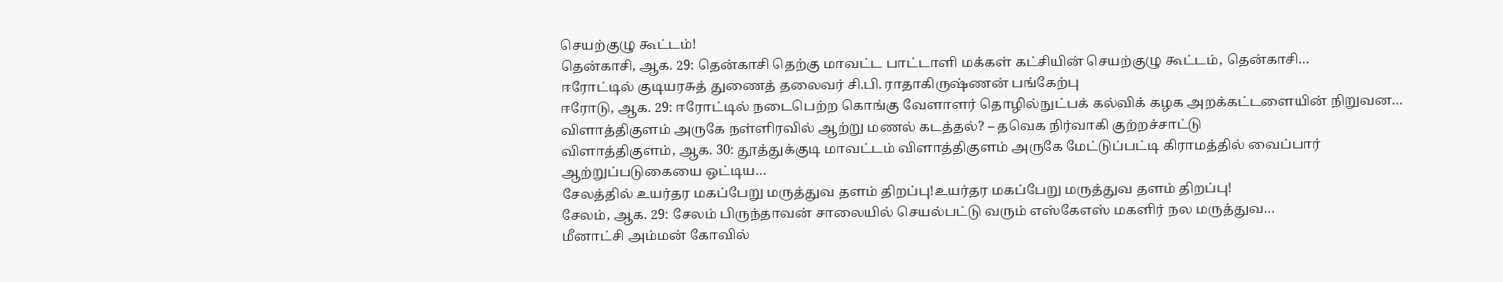செயற்குழு கூட்டம்!
தென்காசி, ஆக. 29: தென்காசி தெற்கு மாவட்ட பாட்டாளி மக்கள் கட்சியின் செயற்குழு கூட்டம், தென்காசி…
ஈரோட்டில் குடியரசுத் துணைத் தலைவர் சி.பி. ராதாகிருஷ்ணன் பங்கேற்பு
ஈரோடு, ஆக. 29: ஈரோட்டில் நடைபெற்ற கொங்கு வேளாளர் தொழில்நுட்பக் கல்விக் கழக அறக்கட்டளையின் நிறுவன…
விளாத்திகுளம் அருகே நள்ளிரவில் ஆற்று மணல் கடத்தல்? – தவெக நிர்வாகி குற்றச்சாட்டு
விளாத்திகுளம், ஆக. 30: தூத்துக்குடி மாவட்டம் விளாத்திகுளம் அருகே மேட்டுப்பட்டி கிராமத்தில் வைப்பார் ஆற்றுப்படுகையை ஒட்டிய…
சேலத்தில் உயர்தர மகப்பேறு மருத்துவ தளம் திறப்பு!உயர்தர மகப்பேறு மருத்துவ தளம் திறப்பு!
சேலம், ஆக. 29: சேலம் பிருந்தாவன் சாலையில் செயல்பட்டு வரும் எஸ்கேஎஸ் மகளிர் நல மருத்துவ…
மீனாட்சி அம்மன் கோவில்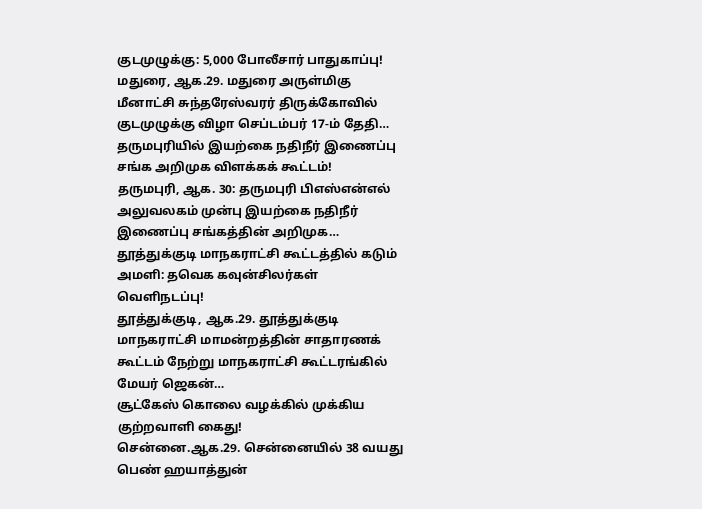குடமுழுக்கு: 5,000 போலீசார் பாதுகாப்பு!
மதுரை, ஆக.29. மதுரை அருள்மிகு மீனாட்சி சுந்தரேஸ்வரர் திருக்கோவில் குடமுழுக்கு விழா செப்டம்பர் 17-ம் தேதி…
தருமபுரியில் இயற்கை நதிநீர் இணைப்பு சங்க அறிமுக விளக்கக் கூட்டம்!
தருமபுரி, ஆக. 30: தருமபுரி பிஎஸ்என்எல் அலுவலகம் முன்பு இயற்கை நதிநீர் இணைப்பு சங்கத்தின் அறிமுக…
தூத்துக்குடி மாநகராட்சி கூட்டத்தில் கடும் அமளி: தவெக கவுன்சிலர்கள் வெளிநடப்பு!
தூத்துக்குடி, ஆக.29. தூத்துக்குடி மாநகராட்சி மாமன்றத்தின் சாதாரணக் கூட்டம் நேற்று மாநகராட்சி கூட்டரங்கில் மேயர் ஜெகன்…
சூட்கேஸ் கொலை வழக்கில் முக்கிய குற்றவாளி கைது!
சென்னை.ஆக.29. சென்னையில் 38 வயது பெண் ஹயாத்துன்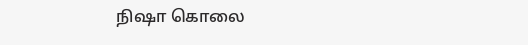நிஷா கொலை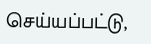செய்யப்பட்டு,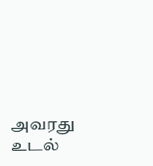அவரது உடல்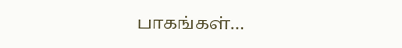பாகங்கள்…